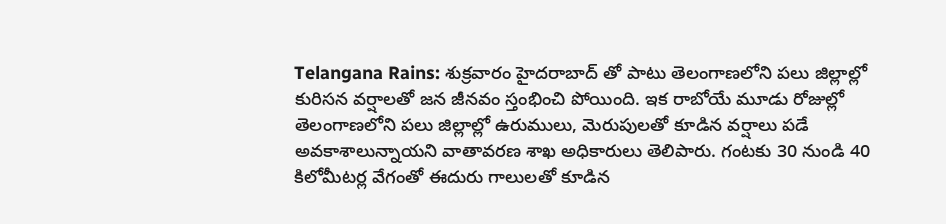Telangana Rains: శుక్రవారం హైదరాబాద్ తో పాటు తెలంగాణలోని పలు జిల్లాల్లో కురిసన వర్షాలతో జన జీనవం స్తంభించి పోయింది. ఇక రాబోయే మూడు రోజుల్లో తెలంగాణలోని పలు జిల్లాల్లో ఉరుములు, మెరుపులతో కూడిన వర్షాలు పడే అవకాశాలున్నాయని వాతావరణ శాఖ అధికారులు తెలిపారు. గంటకు 30 నుండి 40 కిలోమీటర్ల వేగంతో ఈదురు గాలులతో కూడిన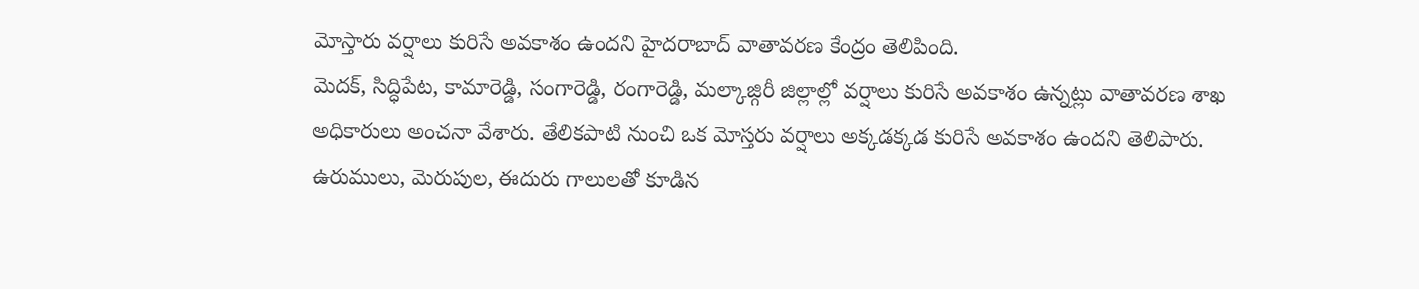మోస్తారు వర్షాలు కురిసే అవకాశం ఉందని హైదరాబాద్ వాతావరణ కేంద్రం తెలిపింది.
మెదక్, సిద్ధిపేట, కామారెడ్డి, సంగారెడ్డి, రంగారెడ్డి, మల్కాజ్గిరీ జిల్లాల్లో వర్షాలు కురిసే అవకాశం ఉన్నట్లు వాతావరణ శాఖ అధికారులు అంచనా వేశారు. తేలికపాటి నుంచి ఒక మోస్తరు వర్షాలు అక్కడక్కడ కురిసే అవకాశం ఉందని తెలిపారు. ఉరుములు, మెరుపుల, ఈదురు గాలులతో కూడిన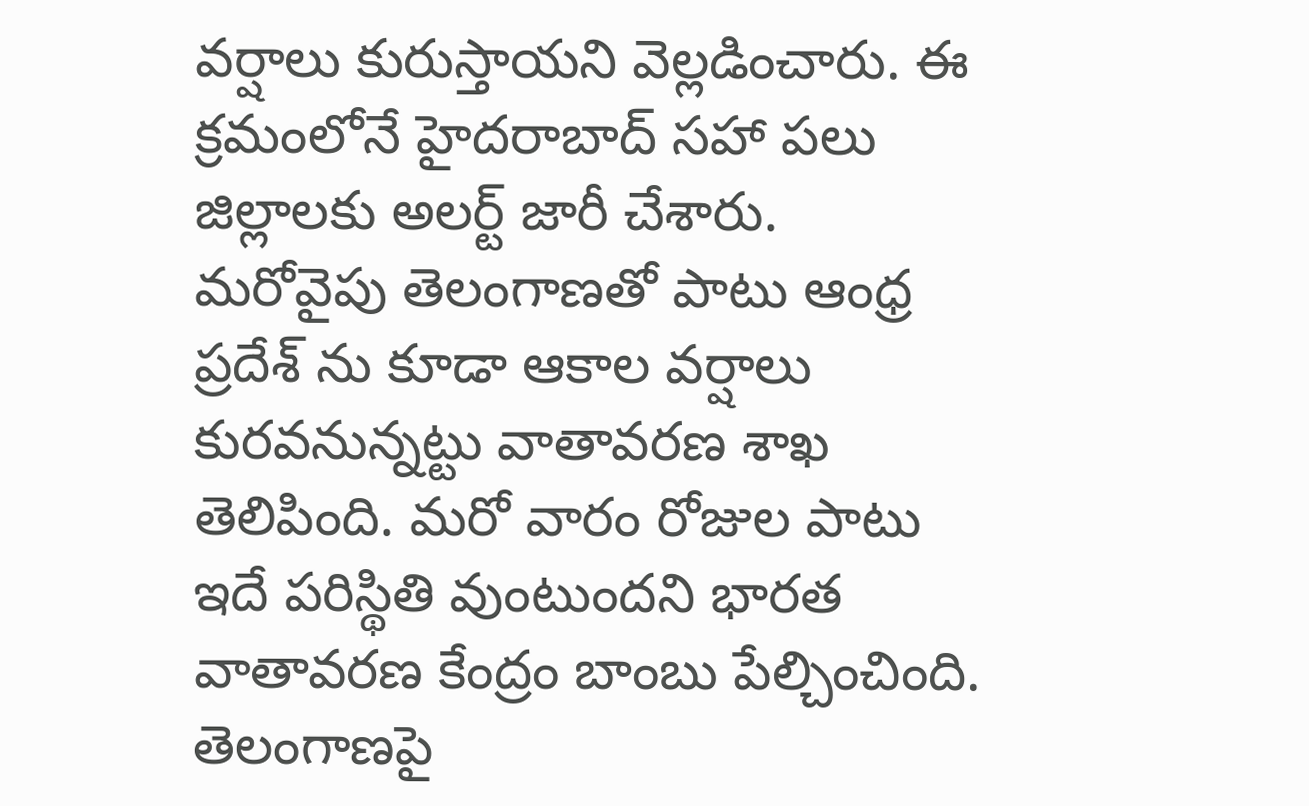వర్షాలు కురుస్తాయని వెల్లడించారు. ఈ క్రమంలోనే హైదరాబాద్ సహా పలు జిల్లాలకు అలర్ట్ జారీ చేశారు.
మరోవైపు తెలంగాణతో పాటు ఆంధ్ర ప్రదేశ్ ను కూడా ఆకాల వర్షాలు కురవనున్నట్టు వాతావరణ శాఖ తెలిపింది. మరో వారం రోజుల పాటు ఇదే పరిస్థితి వుంటుందని భారత వాతావరణ కేంద్రం బాంబు పేల్చించింది. తెలంగాణపై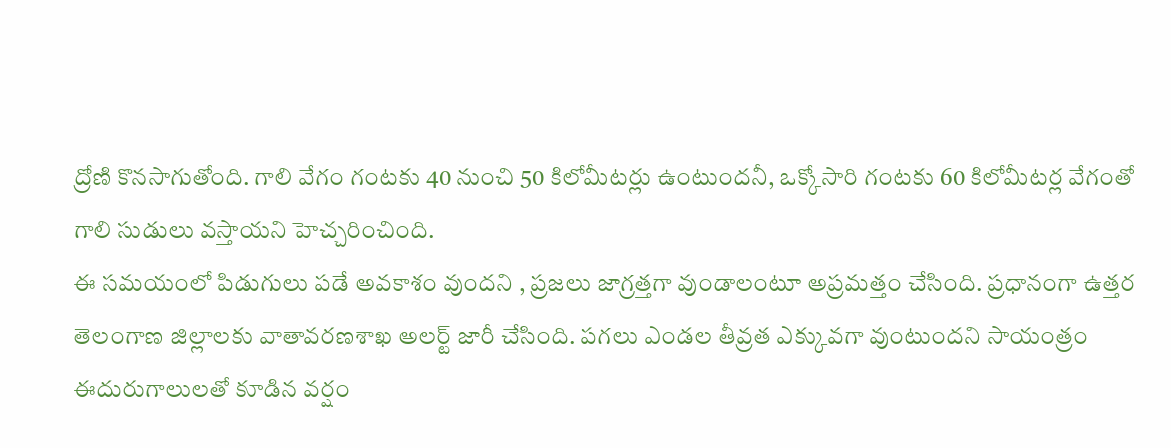ద్రోణి కొనసాగుతోంది. గాలి వేగం గంటకు 40 నుంచి 50 కిలోమీటర్లు ఉంటుందనీ, ఒక్కోసారి గంటకు 60 కిలోమీటర్ల వేగంతో గాలి సుడులు వస్తాయని హెచ్చరించింది.
ఈ సమయంలో పిడుగులు పడే అవకాశం వుందని , ప్రజలు జాగ్రత్తగా వుండాలంటూ అప్రమత్తం చేసింది. ప్రధానంగా ఉత్తర తెలంగాణ జిల్లాలకు వాతావరణశాఖ అలర్ట్ జారీ చేసింది. పగలు ఎండల తీవ్రత ఎక్కువగా వుంటుందని సాయంత్రం ఈదురుగాలులతో కూడిన వర్షం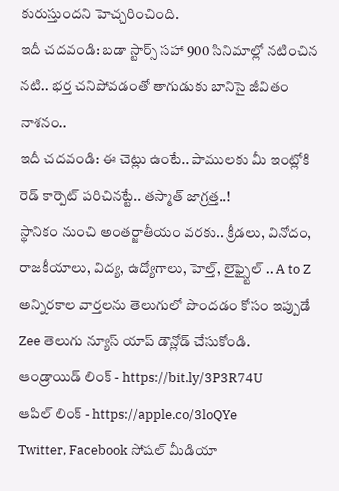కురుస్తుందని హెచ్చరించింది.
ఇదీ చదవండి: బడా స్టార్స్ సహా 900 సినిమాల్లో నటించిన నటి.. భర్త చనిపోవడంతో తాగుడుకు బానిసై జీవితం నాశనం..
ఇదీ చదవండి: ఈ చెట్లు ఉంటే.. పాములకు మీ ఇంట్లోకి రెడ్ కార్పెట్ పరిచినట్టే.. తస్మాత్ జాగ్రత్త..!
స్థానికం నుంచి అంతర్జాతీయం వరకు.. క్రీడలు, వినోదం, రాజకీయాలు, విద్య, ఉద్యోగాలు, హెల్త్, లైఫ్స్టైల్ .. A to Z అన్నిరకాల వార్తలను తెలుగులో పొందడం కోసం ఇప్పుడే Zee తెలుగు న్యూస్ యాప్ డౌన్లోడ్ చేసుకోండి.
ఆండ్రాయిడ్ లింక్ - https://bit.ly/3P3R74U
ఆపిల్ లింక్ - https://apple.co/3loQYe
Twitter, Facebook సోషల్ మీడియా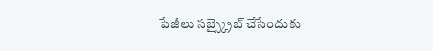పేజీలు సబ్స్క్రైబ్ చేసేందుకు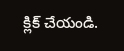క్లిక్ చేయండి.